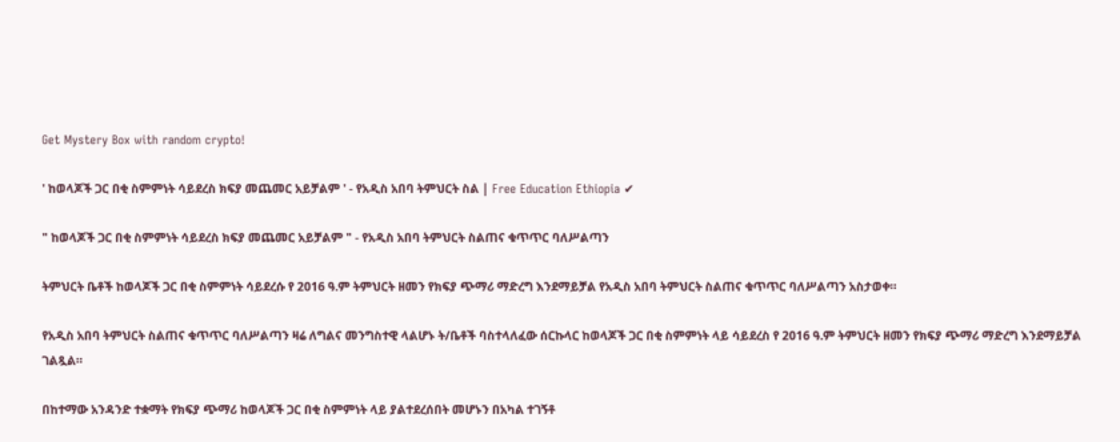Get Mystery Box with random crypto!

' ከወላጆች ጋር በቂ ስምምነት ሳይደረስ ክፍያ መጨመር አይቻልም ' - የአዲስ አበባ ትምህርት ስል | Free Education Ethiopia ✔

" ከወላጆች ጋር በቂ ስምምነት ሳይደረስ ክፍያ መጨመር አይቻልም " - የአዲስ አበባ ትምህርት ስልጠና ቁጥጥር ባለሥልጣን

ትምህርት ቤቶች ከወላጆች ጋር በቂ ስምምነት ሳይደረሱ የ 2016 ዓ.ም ትምህርት ዘመን የክፍያ ጭማሪ ማድረግ እንደማይቻል የአዲስ አበባ ትምህርት ስልጠና ቁጥጥር ባለሥልጣን አስታወቀ።

የአዲስ አበባ ትምህርት ስልጠና ቁጥጥር ባለሥልጣን ዛሬ ለግልና መንግስተዊ ላልሆኑ ት/ቤቶች ባስተላለፈው ሰርኩላር ከወላጆች ጋር በቂ ስምምነት ላይ ሳይደረስ የ 2016 ዓ.ም ትምህርት ዘመን የክፍያ ጭማሪ ማድረግ እንደማይቻል ገልጿል።

በከተማው አንዳንድ ተቋማት የክፍያ ጭማሪ ከወላጆች ጋር በቂ ስምምነት ላይ ያልተደረሰበት መሆኑን በአካል ተገኝቶ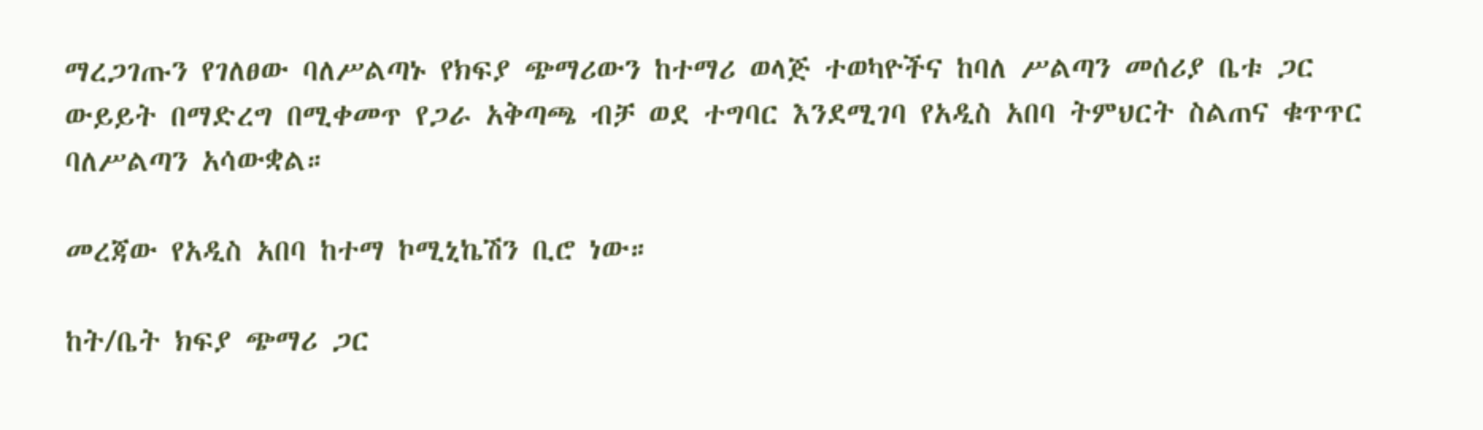ማረጋገጡን የገለፀው ባለሥልጣኑ የክፍያ ጭማሪውን ከተማሪ ወላጅ ተወካዮችና ከባለ ሥልጣን መሰሪያ ቤቱ ጋር ውይይት በማድረግ በሚቀመጥ የጋራ አቅጣጫ ብቻ ወደ ተግባር እንደሚገባ የአዲስ አበባ ትምህርት ስልጠና ቁጥጥር ባለሥልጣን አሳውቋል።

መረጃው የአዲስ አበባ ከተማ ኮሚኒኬሽን ቢሮ ነው።

ከት/ቤት ክፍያ ጭማሪ ጋር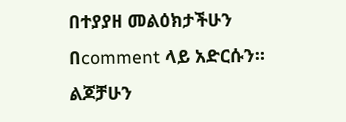በተያያዘ መልዕክታችሁን በcomment ላይ አድርሱን። ልጆቻሁን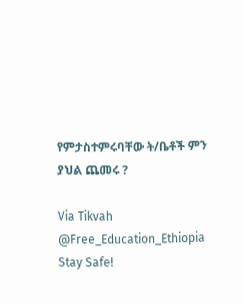የምታስተምሩባቸው ት/ቤቶች ምን ያህል ጨመሩ ?

Via Tikvah
@Free_Education_Ethiopia
Stay Safe!